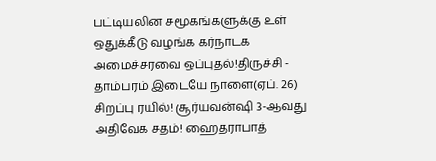பட்டியலின சமூகங்களுக்கு உள் ஒதுக்கீடு வழங்க கர்நாடக அமைச்சரவை ஒப்புதல்!திருச்சி - தாம்பரம் இடையே நாளை(ஏப். 26) சிறப்பு ரயில்! சூர்யவன்ஷி 3-ஆவது அதிவேக சதம்! ஹைதராபாத்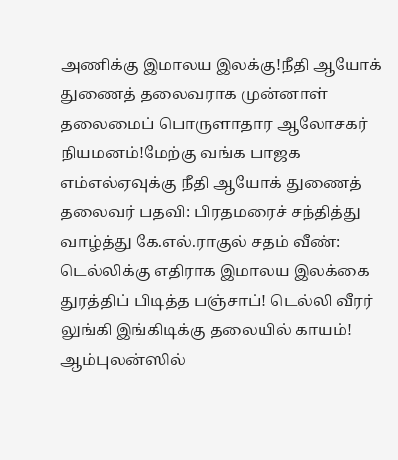அணிக்கு இமாலய இலக்கு!நீதி ஆயோக் துணைத் தலைவராக முன்னாள் தலைமைப் பொருளாதார ஆலோசகர் நியமனம்!மேற்கு வங்க பாஜக எம்எல்ஏவுக்கு நீதி ஆயோக் துணைத் தலைவர் பதவி: பிரதமரைச் சந்தித்து வாழ்த்து கே.எல்.ராகுல் சதம் வீண்: டெல்லிக்கு எதிராக இமாலய இலக்கை துரத்திப் பிடித்த பஞ்சாப்! டெல்லி வீரர் லுங்கி இங்கிடிக்கு தலையில் காயம்! ஆம்புலன்ஸில்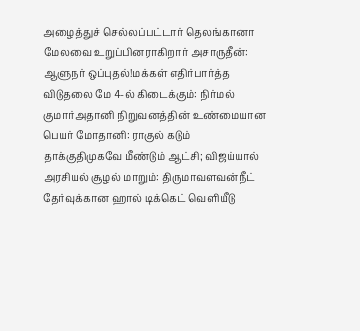அழைத்துச் செல்லப்பட்டார் தெலங்கானா மேலவை உறுப்பினராகிறார் அசாருதீன்: ஆளுநர் ஒப்புதல்!மக்கள் எதிர்பார்த்த விடுதலை மே 4-ல் கிடைக்கும்: நிர்மல் குமார்அதானி நிறுவனத்தின் உண்மையான பெயர் மோதானி: ராகுல் கடும் தாக்குதிமுகவே மீண்டும் ஆட்சி; விஜய்யால் அரசியல் சூழல் மாறும்: திருமாவளவன்நீட் தேர்வுக்கான ஹால் டிக்கெட் வெளியீடு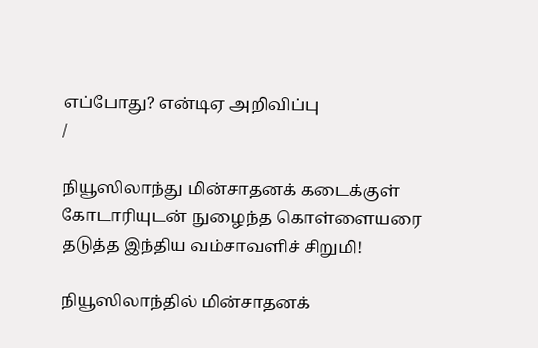எப்போது? என்டிஏ அறிவிப்பு
/

நியூஸிலாந்து மின்சாதனக் கடைக்குள் கோடாரியுடன் நுழைந்த கொள்ளையரை தடுத்த இந்திய வம்சாவளிச் சிறுமி!

நியூஸிலாந்தில் மின்சாதனக்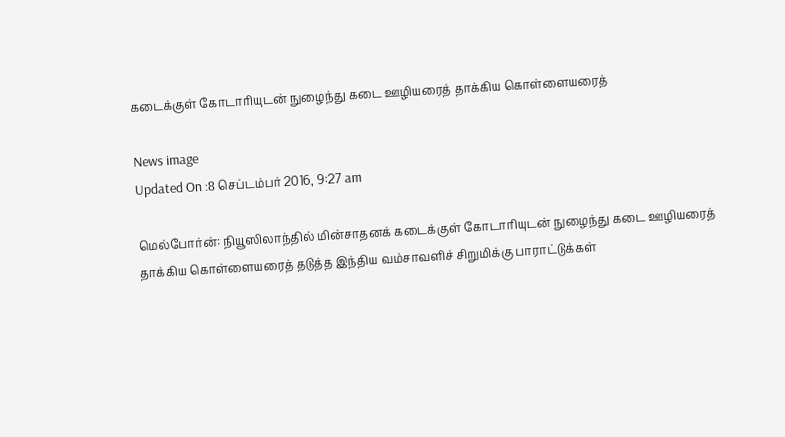கடைக்குள் கோடாரியுடன் நுழைந்து கடை ஊழியரைத் தாக்கிய கொள்ளையரைத்

News image
Updated On :8 செப்டம்பர் 2016, 9:27 am

மெல்போர்ன்: நியூஸிலாந்தில் மின்சாதனக் கடைக்குள் கோடாரியுடன் நுழைந்து கடை ஊழியரைத் தாக்கிய கொள்ளையரைத் தடுத்த இந்திய வம்சாவளிச் சிறுமிக்கு பாராட்டுக்கள்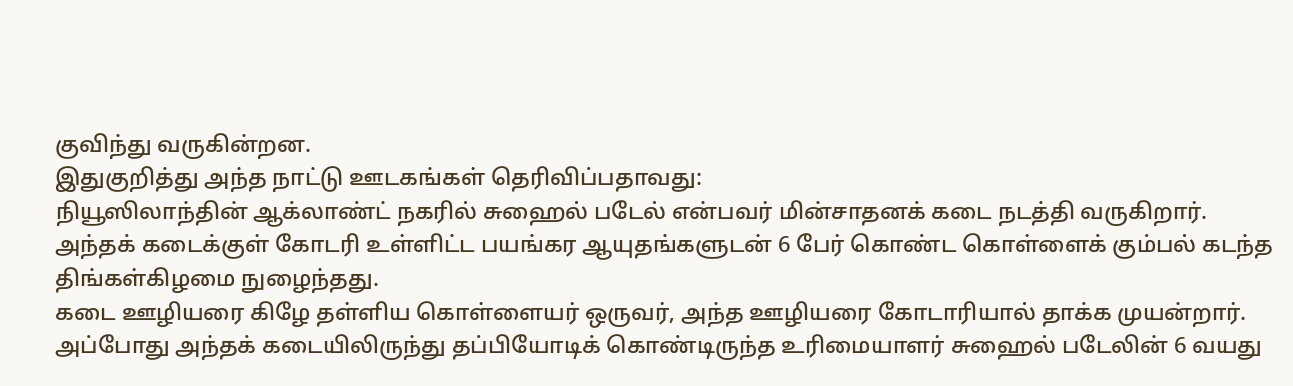குவிந்து வருகின்றன.
இதுகுறித்து அந்த நாட்டு ஊடகங்கள் தெரிவிப்பதாவது:
நியூஸிலாந்தின் ஆக்லாண்ட் நகரில் சுஹைல் படேல் என்பவர் மின்சாதனக் கடை நடத்தி வருகிறார்.
அந்தக் கடைக்குள் கோடரி உள்ளிட்ட பயங்கர ஆயுதங்களுடன் 6 பேர் கொண்ட கொள்ளைக் கும்பல் கடந்த திங்கள்கிழமை நுழைந்தது.
கடை ஊழியரை கிழே தள்ளிய கொள்ளையர் ஒருவர், அந்த ஊழியரை கோடாரியால் தாக்க முயன்றார்.
அப்போது அந்தக் கடையிலிருந்து தப்பியோடிக் கொண்டிருந்த உரிமையாளர் சுஹைல் படேலின் 6 வயது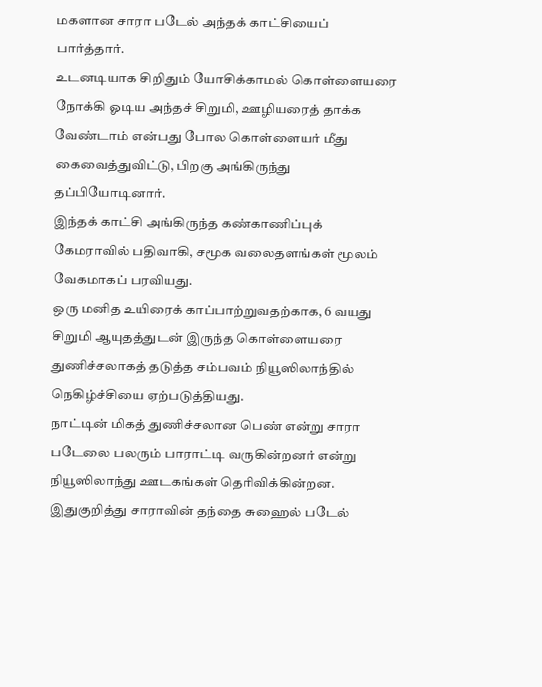மகளான சாரா படேல் அந்தக் காட்சியைப் பார்த்தார்.
உடனடியாக சிறிதும் யோசிக்காமல் கொள்ளையரை நோக்கி ஓடிய அந்தச் சிறுமி, ஊழியரைத் தாக்க வேண்டாம் என்பது போல கொள்ளையர் மீது கைவைத்துவிட்டு, பிறகு அங்கிருந்து தப்பியோடினார்.
இந்தக் காட்சி அங்கிருந்த கண்காணிப்புக் கேமராவில் பதிவாகி, சமூக வலைதளங்கள் மூலம் வேகமாகப் பரவியது.
ஒரு மனித உயிரைக் காப்பாற்றுவதற்காக, 6 வயது சிறுமி ஆயுதத்துடன் இருந்த கொள்ளையரை துணிச்சலாகத் தடுத்த சம்பவம் நியூஸிலாந்தில் நெகிழ்ச்சியை ஏற்படுத்தியது.
நாட்டின் மிகத் துணிச்சலான பெண் என்று சாரா படேலை பலரும் பாராட்டி வருகின்றனர் என்று நியூஸிலாந்து ஊடகங்கள் தெரிவிக்கின்றன.
இதுகுறித்து சாராவின் தந்தை சுஹைல் படேல்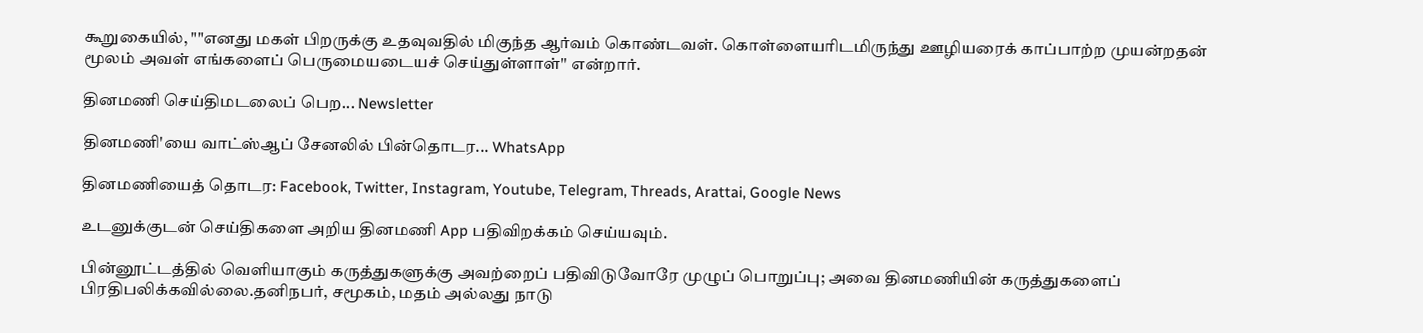கூறுகையில், ""எனது மகள் பிறருக்கு உதவுவதில் மிகுந்த ஆர்வம் கொண்டவள். கொள்ளையரிடமிருந்து ஊழியரைக் காப்பாற்ற முயன்றதன் மூலம் அவள் எங்களைப் பெருமையடையச் செய்துள்ளாள்'' என்றார்.

தினமணி செய்திமடலைப் பெற... Newsletter

தினமணி'யை வாட்ஸ்ஆப் சேனலில் பின்தொடர... WhatsApp

தினமணியைத் தொடர: Facebook, Twitter, Instagram, Youtube, Telegram, Threads, Arattai, Google News

உடனுக்குடன் செய்திகளை அறிய தினமணி App பதிவிறக்கம் செய்யவும்.

பின்னூட்டத்தில் வெளியாகும் கருத்துகளுக்கு அவற்றைப் பதிவிடுவோரே முழுப் பொறுப்பு; அவை தினமணியின் கருத்துகளைப் பிரதிபலிக்கவில்லை.தனிநபர், சமூகம், மதம் அல்லது நாடு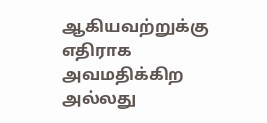ஆகியவற்றுக்கு எதிராக அவமதிக்கிற அல்லது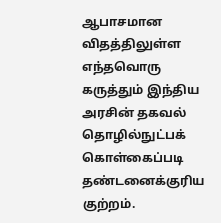ஆபாசமான விதத்திலுள்ள எந்தவொரு கருத்தும் இந்திய அரசின் தகவல் தொழில்நுட்பக் கொள்கைப்படி தண்டனைக்குரிய குற்றம்.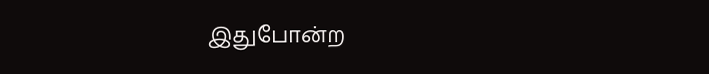இதுபோன்ற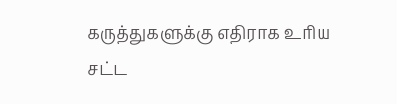கருத்துகளுக்கு எதிராக உரிய சட்ட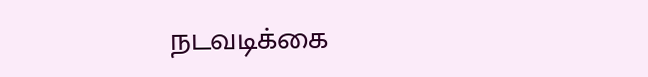நடவடிக்கை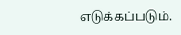எடுக்கப்படும்.